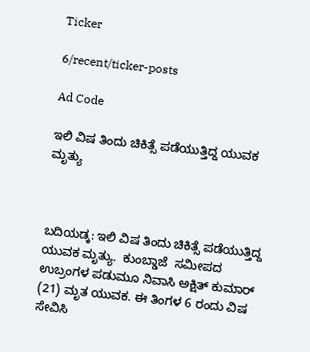Ticker

6/recent/ticker-posts

Ad Code

ಇಲಿ ವಿಷ ತಿಂದು ಚಿಕಿತ್ಸೆ ಪಡೆಯುತ್ತಿದ್ದ ಯುವಕ ಮೃತ್ಯು



ಬದಿಯಡ್ಕ: ಇಲಿ ವಿಷ ತಿಂದು ಚಿಕಿತ್ಸೆ ಪಡೆಯುತ್ತಿದ್ದ ಯುವಕ ಮೃತ್ಯು.  ಕುಂಬ್ಡಾಜೆ  ಸಮೀಪದ ಉಬ್ರಂಗಳ ಪಡುಮೂ ನಿವಾಸಿ ಅಕ್ಷಿತ್ ಕುಮಾರ್ (21) ಮೃತ ಯುವಕ. ಈ ತಿಂಗಳ 6 ರಂದು ವಿಷ ಸೇವಿಸಿ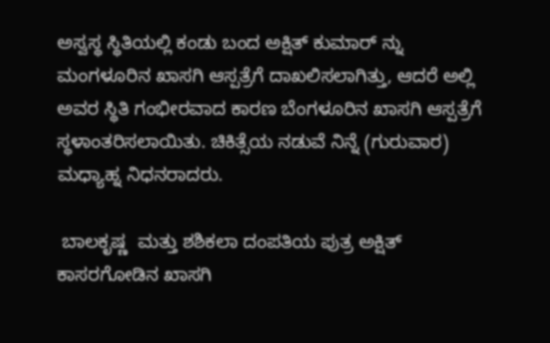ಅಸ್ವಸ್ಥ ಸ್ಥಿತಿಯಲ್ಲಿ ಕಂಡು ಬಂದ ಅಕ್ಷಿತ್ ಕುಮಾರ್ ನ್ನು ಮಂಗಳೂರಿನ ಖಾಸಗಿ ಆಸ್ಪತ್ರೆಗೆ ದಾಖಲಿಸಲಾಗಿತ್ತು, ಆದರೆ ಅಲ್ಲಿ ಅವರ ಸ್ಥಿತಿ ಗಂಭೀರವಾದ ಕಾರಣ ಬೆಂಗಳೂರಿನ ಖಾಸಗಿ ಆಸ್ಪತ್ರೆಗೆ ಸ್ಥಳಾಂತರಿಸಲಾಯಿತು. ಚಿಕಿತ್ಸೆಯ ನಡುವೆ ನಿನ್ನೆ (ಗುರುವಾರ) ಮಧ್ಯಾಹ್ನ ನಿಧನರಾದರು.

 ಬಾಲಕೃಷ್ಣ  ಮತ್ತು ಶಶಿಕಲಾ ದಂಪತಿಯ ಪುತ್ರ ಅಕ್ಷಿತ್ ಕಾಸರಗೋಡಿನ ಖಾಸಗಿ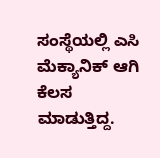ಸಂಸ್ಥೆಯಲ್ಲಿ ಎಸಿ ಮೆಕ್ಯಾನಿಕ್ ಆಗಿ ಕೆಲಸ ಮಾಡುತ್ತಿದ್ದ.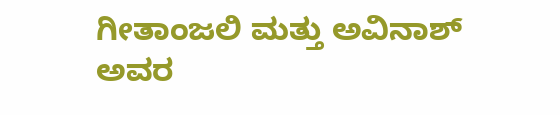ಗೀತಾಂಜಲಿ ಮತ್ತು ಅವಿನಾಶ್ ಅವರ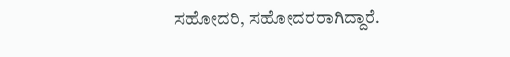ಸಹೋದರಿ, ಸಹೋದರರಾಗಿದ್ದಾರೆ.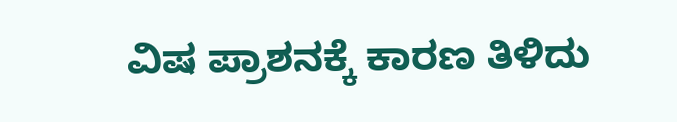ವಿಷ ಪ್ರಾಶನಕ್ಕೆ ಕಾರಣ ತಿಳಿದು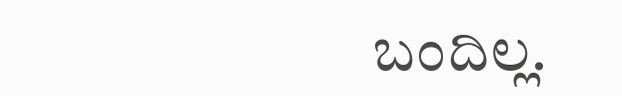ಬಂದಿಲ್ಲ.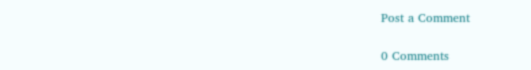Post a Comment

0 Comments